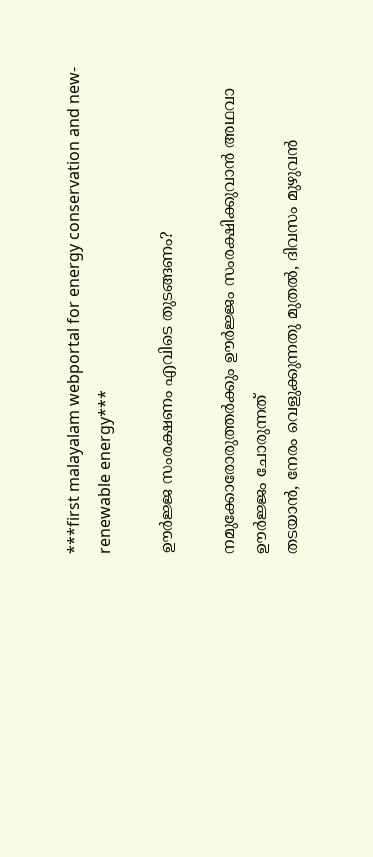***first malayalam webportal for energy conservation and new-renewable energy***

ഊര്‍ജ്ജ സംരക്ഷണം എവിടെ തുടങ്ങണം?

നമുക്കോരോരുത്തര്‍ക്കും ഊര്‍ജ്ജം സംരക്ഷിക്കുവാന്‍ അഥവാ ഊര്‍ജ്ജം ചോരുന്നത്‌
തടയാന്‍, നേരം വെളുക്കുന്നതു മുതല്‍, ദിവസം മുഴുവന്‍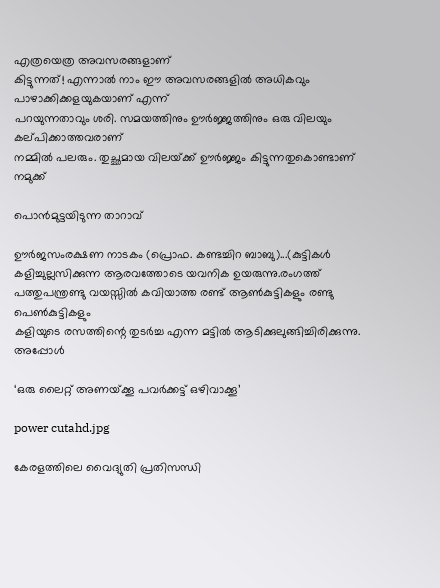എത്രയെത്ര അവസരങ്ങളാണ്‌
കിട്ടുന്നത്‌! എന്നാല്‍ നാം ഈ അവസരങ്ങളില്‍ അധികവും പാഴാക്കിക്കളയുകയാണ്‌ എന്ന്‌
പറയുന്നതാവും ശരി. സമയത്തിനും ഊര്‍ജ്ജത്തിനും ഒരു വിലയും കല്‌പിക്കാത്തവരാണ്‌
നമ്മില്‍ പലരും. തുച്ഛമായ വിലയ്‌ക്ക്‌ ഊര്‍ജ്ജം കിട്ടുന്നതുകൊണ്ടാണ്‌ നമുക്ക്‌

പൊന്‍മുട്ടയിടുന്ന താറാവ്‌

ഊര്‍ജസംരക്ഷണ നാടകം (പ്രൊഫ. കണ്ടച്ചിറ ബാബു)...(കുട്ടികള്‍ കളിച്ചുല്ലസിക്കുന്ന ആരവത്തോടെ യവനിക ഉയരുന്നു.രംഗത്ത്‌ പത്തുപന്ത്രണ്ടു വയസ്സില്‍ കവിയാത്ത രണ്ട്‌ ആണ്‍കുട്ടികളും രണ്ടു പെണ്‍കുട്ടികളും
കളിയുടെ രസത്തിന്റെ തുടര്‍ച്ച എന്ന മട്ടില്‍ ആടിക്കുലുങ്ങിച്ചിരിക്കുന്നു. അപ്പോള്‍

‘ഒരു ലൈറ്റ് അണയ്‌ക്കൂ പവര്‍ക്കട്ട് ഒഴിവാക്കൂ’

power cutahd.jpg

കേരളത്തിലെ വൈദ്യുതി പ്രതിസന്ധി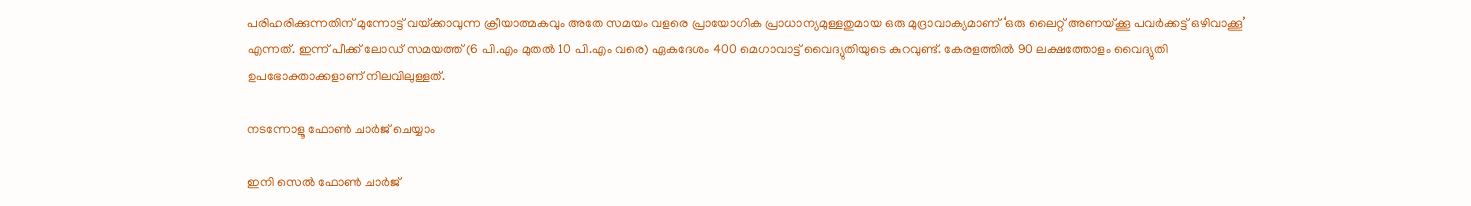പരിഹരിക്കുന്നതിന് മുന്നോട്ട് വയ്‌ക്കാവുന്ന ക്രീയാത്മകവും അതേ സമയം വളരെ പ്രായോഗിക പ്രാധാന്യമുള്ളതുമായ ഒരു മുദ്രാവാക്യമാണ് ‘ഒരു ലൈറ്റ് അണയ്‌ക്കൂ പവര്‍ക്കട്ട് ഒഴിവാക്കൂ’ എന്നത്. ഇന്ന് പീക്ക് ലോഡ് സമയത്ത് (6 പി.എം മുതല്‍ 10 പി.എം വരെ) ഏകദേശം 400 മെഗാവാട്ട് വൈദ്യുതിയുടെ കുറവുണ്ട്. കേരളത്തില്‍ 90 ലക്ഷത്തോളം വൈദ്യുതി ഉപഭോക്താക്കളാണ് നിലവിലുള്ളത്.

നടന്നോളൂ ഫോണ്‍ ചാര്‍ജ്‌ ചെയ്യാം

ഇനി സെല്‍ ഫോണ്‍ ചാര്‍ജ്‌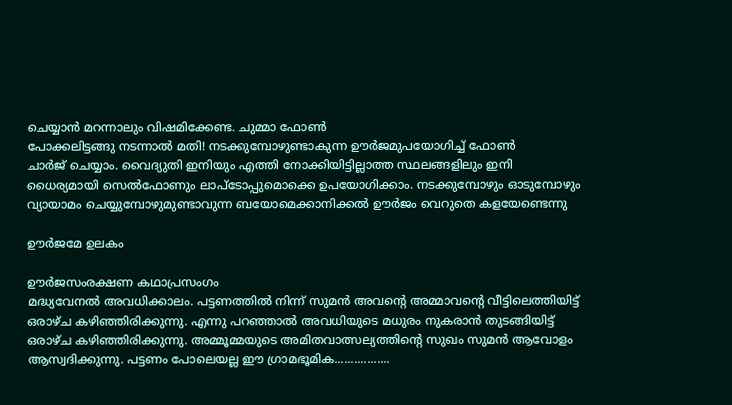ചെയ്യാന്‍ മറന്നാലും വിഷമിക്കേണ്ട. ചുമ്മാ ഫോണ്‍
പോക്കലിട്ടങ്ങു നടന്നാല്‍ മതി! നടക്കുമ്പോഴുണ്ടാകുന്ന ഊര്‍ജമുപയോഗിച്ച്‌ ഫോണ്‍
ചാര്‍ജ്‌ ചെയ്യാം. വൈദ്യുതി ഇനിയും എത്തി നോക്കിയിട്ടില്ലാത്ത സ്ഥലങ്ങളിലും ഇനി
ധൈര്യമായി സെല്‍ഫോണും ലാപ്‌ടോപ്പുമൊക്കെ ഉപയോഗിക്കാം. നടക്കുമ്പോഴും ഓടുമ്പോഴും
വ്യായാമം ചെയ്യുമ്പോഴുമുണ്ടാവുന്ന ബയോമെക്കാനിക്കല്‍ ഊര്‍ജം വെറുതെ കളയേണ്ടെന്നു

ഊര്‍ജമേ ഉലകം

ഊര്‍ജസംരക്ഷണ കഥാപ്രസംഗം
മദ്ധ്യവേനല്‍ അവധിക്കാലം. പട്ടണത്തില്‍ നിന്ന്‌ സുമന്‍ അവന്റെ അമ്മാവന്റെ വീട്ടിലെത്തിയിട്ട്‌ ഒരാഴ്‌ച കഴിഞ്ഞിരിക്കുന്നു. എന്നു പറഞ്ഞാല്‍ അവധിയുടെ മധുരം നുകരാന്‍ തുടങ്ങിയിട്ട്‌ ഒരാഴ്‌ച കഴിഞ്ഞിരിക്കുന്നു. അമ്മൂമ്മയുടെ അമിതവാത്സല്യത്തിന്റെ സുഖം സുമന്‍ ആവോളം ആസ്വദിക്കുന്നു. പട്ടണം പോലെയല്ല ഈ ഗ്രാമഭൂമിക.................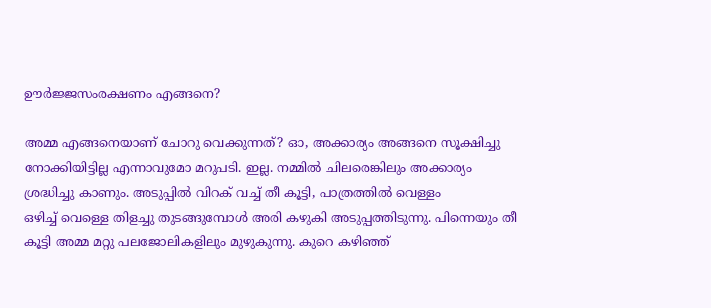ഊര്‍ജ്ജസംരക്ഷണം എങ്ങനെ?

അമ്മ എങ്ങനെയാണ്‌ ചോറു വെക്കുന്നത്‌? ഓ, അക്കാര്യം അങ്ങനെ സൂക്ഷിച്ചു
നോക്കിയിട്ടില്ല എന്നാവുമോ മറുപടി. ഇല്ല. നമ്മില്‍ ചിലരെങ്കിലും അക്കാര്യം
ശ്രദ്ധിച്ചു കാണും. അടുപ്പില്‍ വിറക്‌ വച്ച്‌ തീ കൂട്ടി, പാത്രത്തില്‍ വെള്ളം
ഒഴിച്ച്‌ വെള്ളെ തിളച്ചു തുടങ്ങുമ്പോള്‍ അരി കഴുകി അടുപ്പത്തിടുന്നു. പിന്നെയും തീ
കൂട്ടി അമ്മ മറ്റു പലജോലികളിലും മുഴുകുന്നു. കുറെ കഴിഞ്ഞ്‌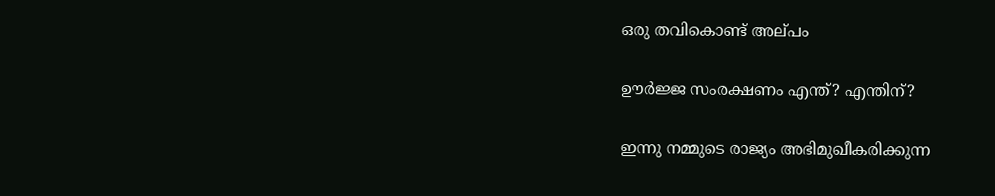ഒരു തവികൊണ്ട്‌ അല്‌പം

ഊര്‍ജ്ജ സംരക്ഷണം എന്ത്‌? എന്തിന്‌?

ഇന്നു നമ്മുടെ രാജ്യം അഭിമുഖീകരിക്കുന്ന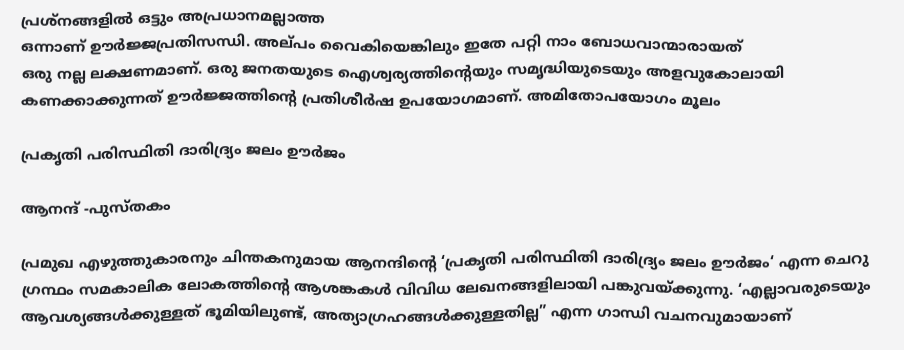പ്രശ്‌നങ്ങളില്‍ ഒട്ടും അപ്രധാനമല്ലാത്ത
ഒന്നാണ്‌ ഊര്‍ജ്ജപ്രതിസന്ധി. അല്‌പം വൈകിയെങ്കിലും ഇതേ പറ്റി നാം ബോധവാന്മാരായത്‌
ഒരു നല്ല ലക്ഷണമാണ്‌. ഒരു ജനതയുടെ ഐശ്വര്യത്തിന്റെയും സമൃദ്ധിയുടെയും അളവുകോലായി
കണക്കാക്കുന്നത്‌ ഊര്‍ജ്ജത്തിന്റെ പ്രതിശീര്‍ഷ ഉപയോഗമാണ്‌. അമിതോപയോഗം മൂലം

പ്രകൃതി പരിസ്ഥിതി ദാരിദ്ര്യം ജലം ഊര്‍ജം

ആനന്ദ് -പുസ്‌തകം

പ്രമുഖ എഴുത്തുകാരനും ചിന്തകനുമായ ആനന്ദിന്റെ ‘പ്രകൃതി പരിസ്ഥിതി ദാരിദ്ര്യം ജലം ഊര്‍ജം‘ എന്ന ചെറു ഗ്രന്ഥം സമകാലിക ലോകത്തിന്റെ ആശങ്കകള്‍ വിവിധ ലേഖനങ്ങളിലായി പങ്കുവയ്‌ക്കുന്നു. ‘എല്ലാവരുടെയും ആവശ്യങ്ങള്‍ക്കുള്ളത് ഭൂമിയിലുണ്ട്, അത്യാഗ്രഹങ്ങള്‍ക്കുള്ളതില്ല” എന്ന ഗാന്ധി വചനവുമായാണ്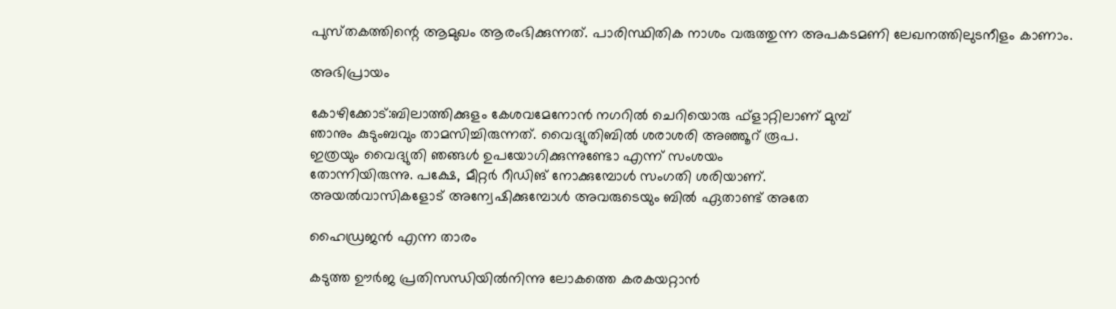പുസ്‌തകത്തിന്റെ ആമുഖം ആരംഭിക്കുന്നത്. പാരിസ്ഥിതിക നാശം വരുത്തുന്ന അപകടമണി ലേഖനത്തിലുടനീളം കാണാം.

അഭിപ്രായം

കോഴിക്കോട്‌:ബിലാത്തിക്കുളം കേശവമേനോന്‍ നഗറില്‍ ചെറിയൊരു ഫ്‌ളാറ്റിലാണ്‌ മുമ്പ്‌
ഞാനും കുടുംബവും താമസിച്ചിരുന്നത്‌. വൈദ്യുതിബില്‍ ശരാശരി അഞ്ഞൂറ്‌ രൂപ.
ഇത്രയും വൈദ്യുതി ഞങ്ങള്‍ ഉപയോഗിക്കുന്നുണ്ടോ എന്ന്‌ സംശയം
തോന്നിയിരുന്നു. പക്ഷേ, മീറ്റര്‍ റീഡിങ്‌ നോക്കുമ്പോള്‍ സംഗതി ശരിയാണ്‌.
അയല്‍വാസികളോട്‌ അന്വേഷിക്കുമ്പോള്‍ അവരുടെയും ബില്‍ ഏതാണ്ട്‌ അതേ

ഹൈഡ്രജന്‍ എന്ന താരം

കടുത്ത ഊര്‍ജ പ്രതിസന്ധിയില്‍നിന്നു ലോകത്തെ കരകയറ്റാന്‍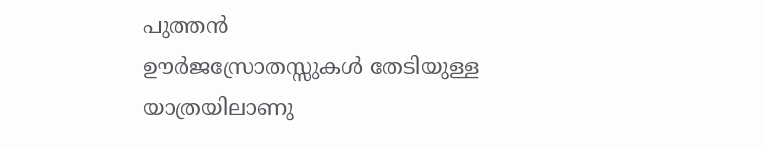പുത്തന്‍
ഊര്‍ജസ്രോതസ്സുകള്‍ തേടിയുള്ള യാത്രയിലാണു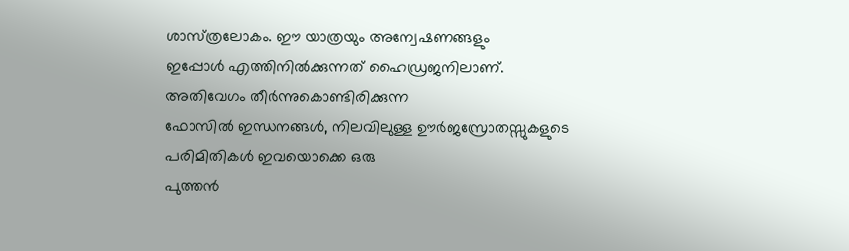ശാസ്‌ത്രലോകം. ഈ യാത്രയും അന്വേഷണങ്ങളും
ഇപ്പോള്‍ എത്തിനില്‍ക്കുന്നത്‌ ഹൈഡ്രജനിലാണ്‌. അതിവേഗം തീര്‍ന്നുകൊണ്ടിരിക്കുന്ന
ഫോസില്‍ ഇന്ധനങ്ങള്‍, നിലവിലുള്ള ഊര്‍ജസ്രോതസ്സുകളുടെ പരിമിതികള്‍ ഇവയൊക്കെ ഒരു
പുത്തന്‍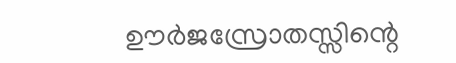ഊര്‍ജസ്രോതസ്സിന്റെ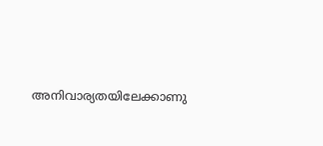അനിവാര്യതയിലേക്കാണു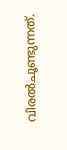വിരല്‍ചൂണ്ടുന്നത്‌.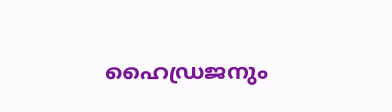ഹൈഡ്രജനും